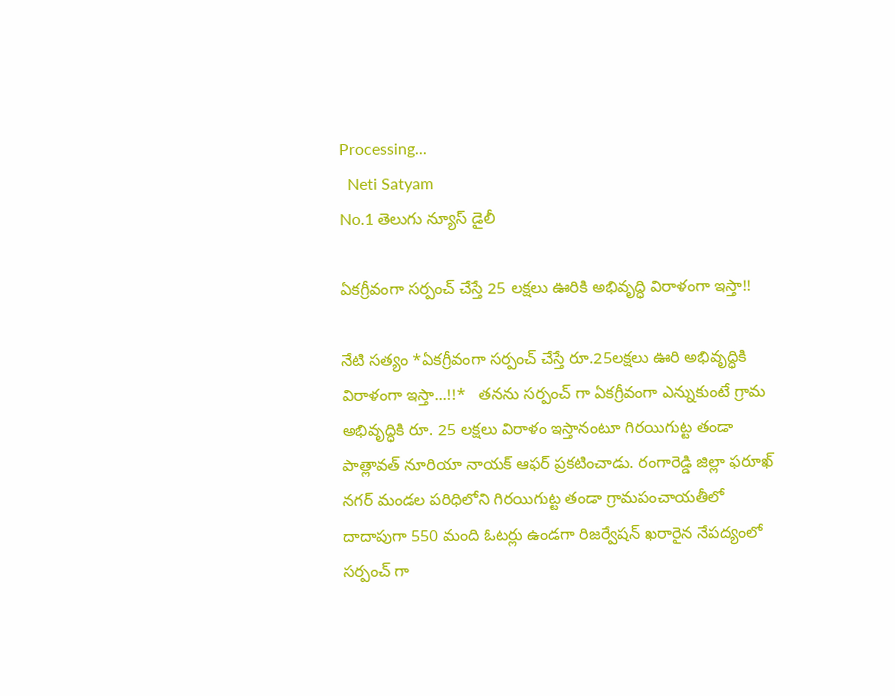Processing...
  Neti Satyam
No.1 తెలుగు న్యూస్ డైలీ

ఏకగ్రీవంగా సర్పంచ్ చేస్తే 25 లక్షలు ఊరికి అభివృద్ధి విరాళంగా ఇస్తా!!

నేటి సత్యం *ఏకగ్రీవంగా సర్పంచ్ చేస్తే రూ.25లక్షలు ఊరి అభివృద్ధికి విరాళంగా ఇస్తా...!!*   తనను సర్పంచ్ గా ఏకగ్రీవంగా ఎన్నుకుంటే గ్రామ అభివృద్ధికి రూ. 25 లక్షలు విరాళం ఇస్తానంటూ గిరయిగుట్ట తండా పాత్లావత్ నూరియా నాయక్ ఆఫర్ ప్రకటించాడు. రంగారెడ్డి జిల్లా ఫరూఖ్ నగర్ మండల పరిధిలోని గిరయిగుట్ట తండా గ్రామపంచాయతీలో దాదాపుగా 550 మంది ఓటర్లు ఉండగా రిజర్వేషన్ ఖరారైన నేపద్యంలో సర్పంచ్ గా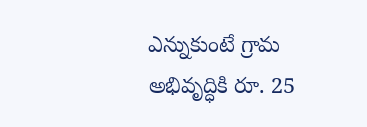ఎన్నుకుంటే గ్రామ అభివృద్ధికి రూ. 25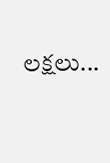లక్షలు...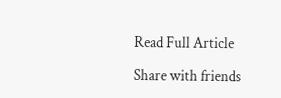Read Full Article

Share with friends